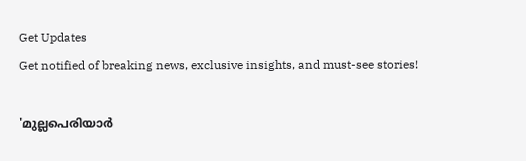Get Updates
Get notified of breaking news, exclusive insights, and must-see stories!

'മുല്ലപെരിയാർ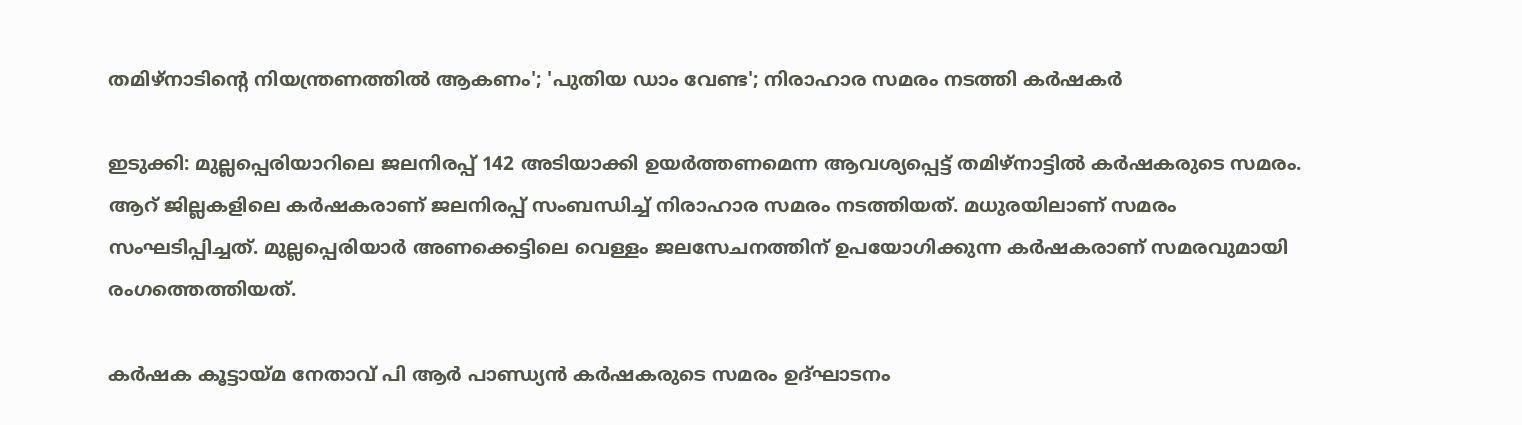തമിഴ്നാടിന്റെ നിയന്ത്രണത്തിൽ ആകണം'; 'പുതിയ ഡാം വേണ്ട'; നിരാഹാര സമരം നടത്തി കർഷകർ

ഇടുക്കി: മുല്ലപ്പെരിയാറിലെ ജലനിരപ്പ് 142 അടിയാക്കി ഉയർത്തണമെന്ന ആവശ്യപ്പെട്ട് തമിഴ്നാട്ടിൽ കർഷകരുടെ സമരം. ആറ് ജില്ലകളിലെ കർഷകരാണ് ജലനിരപ്പ് സംബന്ധിച്ച് നിരാഹാര സമരം നടത്തിയത്. മധുരയിലാണ് സമരം സംഘടിപ്പിച്ചത്. മുല്ലപ്പെരിയാർ അണക്കെട്ടിലെ വെള്ളം ജലസേചനത്തിന് ഉപയോഗിക്കുന്ന കർഷകരാണ് സമരവുമായി രംഗത്തെത്തിയത്.

കർഷക കൂട്ടായ്മ നേതാവ് പി ആർ പാണ്ഡ്യൻ കർഷകരുടെ സമരം ഉദ്ഘാടനം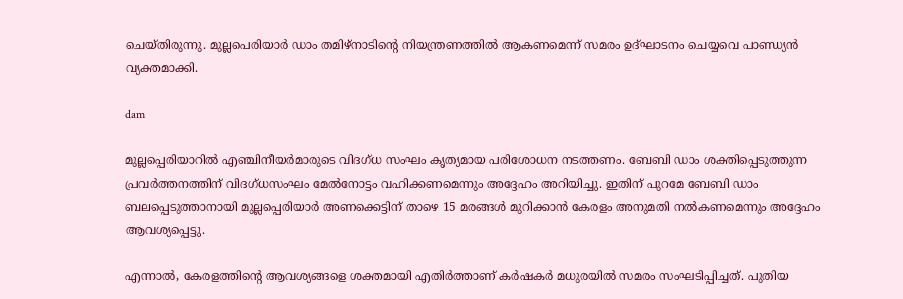ചെയ്തിരുന്നു. മുല്ലപെരിയാർ ഡാം തമിഴ്നാടിന്റെ നിയന്ത്രണത്തിൽ ആകണമെന്ന് സമരം ഉദ്ഘാടനം ചെയ്യവെ പാണ്ഡ്യൻ വ്യക്തമാക്കി.

dam

മുല്ലപ്പെരിയാറിൽ എഞ്ചിനീയർമാരുടെ വിദഗ്ധ സംഘം കൃത്യമായ പരിശോധന നടത്തണം. ബേബി ഡാം ശക്തിപ്പെടുത്തുന്ന പ്രവർത്തനത്തിന് വിദഗ്ധസംഘം മേൽനോട്ടം വഹിക്കണമെന്നും അദ്ദേഹം അറിയിച്ചു. ഇതിന് പുറമേ ബേബി ഡാം ബലപ്പെടുത്താനായി മുല്ലപ്പെരിയാർ അണക്കെട്ടിന് താഴെ 15 മരങ്ങൾ മുറിക്കാൻ കേരളം അനുമതി നൽകണമെന്നും അദ്ദേഹം ആവശ്യപ്പെട്ടു.

എന്നാൽ, കേരളത്തിന്റെ ആവശ്യങ്ങളെ ശക്തമായി എതിർത്താണ് കർഷകർ മധുരയിൽ സമരം സംഘടിപ്പിച്ചത്. പുതിയ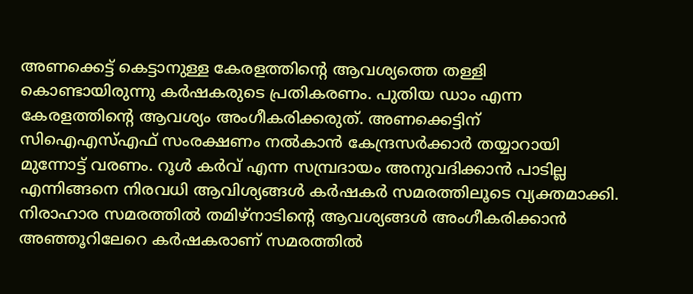അണക്കെട്ട് കെട്ടാനുള്ള കേരളത്തിന്റെ ആവശ്യത്തെ തള്ളി കൊണ്ടായിരുന്നു കർഷകരുടെ പ്രതികരണം. പുതിയ ഡാം എന്ന കേരളത്തിന്റെ ആവശ്യം അംഗീകരിക്കരുത്. അണക്കെട്ടിന് സിഐഎസ്എഫ് സംരക്ഷണം നൽകാൻ കേന്ദ്രസർക്കാർ തയ്യാറായി മുന്നോട്ട് വരണം. റൂൾ കർവ് എന്ന സമ്പ്രദായം അനുവദിക്കാൻ പാടില്ല എന്നിങ്ങനെ നിരവധി ആവിശ്യങ്ങൾ കർഷകർ സമരത്തിലൂടെ വ്യക്തമാക്കി. നിരാഹാര സമരത്തിൽ തമിഴ്നാടിന്റെ ആവശ്യങ്ങൾ അംഗീകരിക്കാൻ അഞ്ഞൂറിലേറെ കർഷകരാണ് സമരത്തിൽ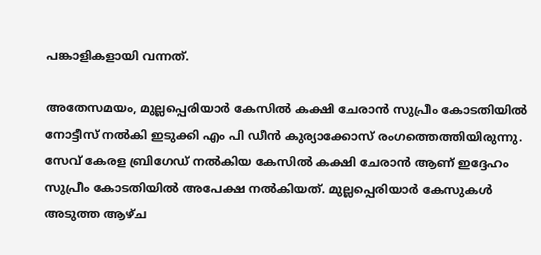പങ്കാളികളായി വന്നത്.

അതേസമയം, മുല്ലപ്പെരിയാർ കേസിൽ കക്ഷി ചേരാൻ സുപ്രീം കോടതിയിൽ നോട്ടീസ് നൽകി ഇടുക്കി എം പി ഡീൻ കുര്യാക്കോസ് രംഗത്തെത്തിയിരുന്നു. സേവ് കേരള ബ്രിഗേഡ് നൽകിയ കേസിൽ കക്ഷി ചേരാൻ ആണ് ഇദ്ദേഹം സുപ്രീം കോടതിയിൽ അപേക്ഷ നൽകിയത്. മുല്ലപ്പെരിയാർ കേസുകൾ അടുത്ത ആഴ്ച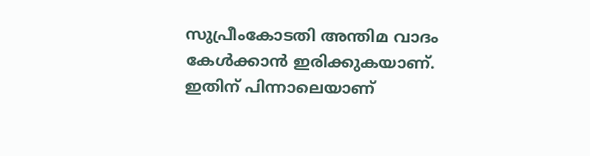സുപ്രീംകോടതി അന്തിമ വാദം കേൾക്കാൻ ഇരിക്കുകയാണ്. ഇതിന് പിന്നാലെയാണ്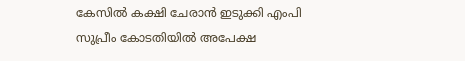കേസിൽ കക്ഷി ചേരാൻ ഇടുക്കി എംപി സുപ്രീം കോടതിയിൽ അപേക്ഷ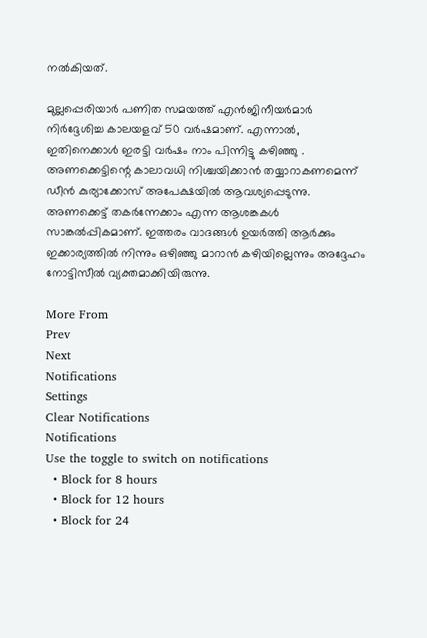നൽകിയത്.

മുല്ലപ്പെരിയാർ പണിത സമയത്ത് എൻജിനീയർമാർ നിർദ്ദേശിച്ച കാലയളവ് 50 വർഷമാണ്. എന്നാൽ, ഇതിനെക്കാൾ ഇരട്ടി വർഷം നാം പിന്നിട്ടു കഴിഞ്ഞു . അണക്കെട്ടിന്റെ കാലാവധി നിശ്ചയിക്കാൻ തയ്യാറാകണമെന്ന് ഡീൻ കുര്യാക്കോസ് അപേക്ഷയിൽ ആവശ്യപ്പെടുന്നു. അണക്കെട്ട് തകർന്നേക്കാം എന്ന ആശങ്കകൾ സാങ്കല്‍പ്പികമാണ്. ഇത്തരം വാദങ്ങൾ ഉയർത്തി ആർക്കും ഇക്കാര്യത്തിൽ നിന്നും ഒഴിഞ്ഞു മാറാൻ കഴിയില്ലെന്നും അദ്ദേഹം നോട്ടിസീൽ വ്യക്തമാക്കിയിരുന്നു.

More From
Prev
Next
Notifications
Settings
Clear Notifications
Notifications
Use the toggle to switch on notifications
  • Block for 8 hours
  • Block for 12 hours
  • Block for 24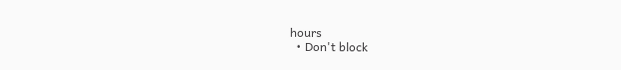hours
  • Don't block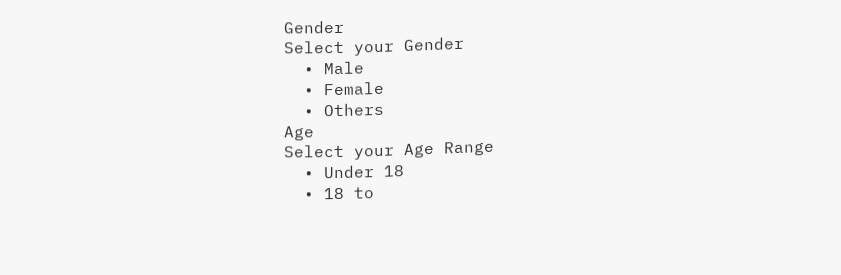Gender
Select your Gender
  • Male
  • Female
  • Others
Age
Select your Age Range
  • Under 18
  • 18 to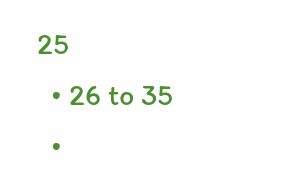25
  • 26 to 35
  •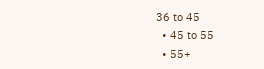36 to 45
  • 45 to 55
  • 55+